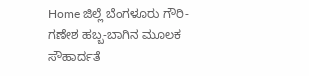Home ಜಿಲ್ಲೆ ಬೆಂಗಳೂರು ಗೌರಿ-ಗಣೇಶ ಹಬ್ಬ-ಬಾಗಿನ ಮೂಲಕ ಸೌಹಾರ್ದತೆ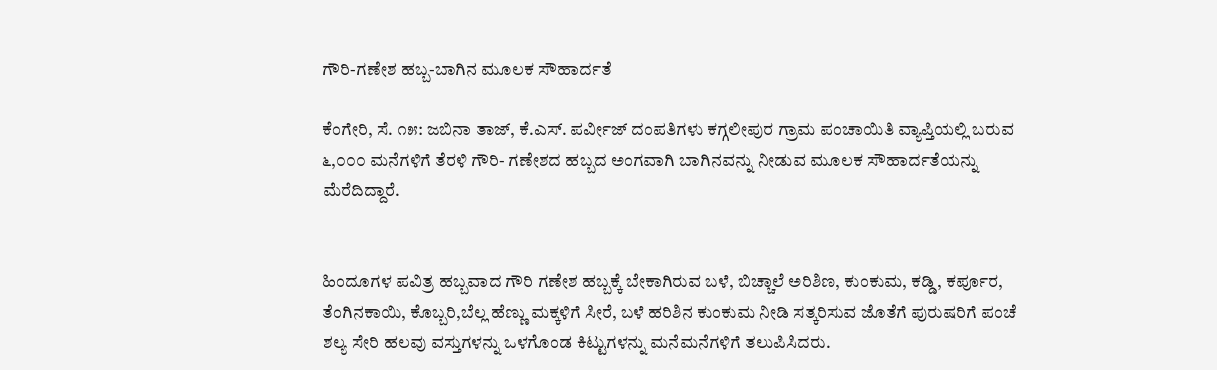ಗೌರಿ-ಗಣೇಶ ಹಬ್ಬ-ಬಾಗಿನ ಮೂಲಕ ಸೌಹಾರ್ದತೆ

ಕೆಂಗೇರಿ, ಸೆ. ೧೫: ಜಬಿನಾ ತಾಜ್, ಕೆ.ಎಸ್. ಪರ್ವೀಜ್ ದಂಪತಿಗಳು ಕಗ್ಗಲೀಪುರ ಗ್ರಾಮ ಪಂಚಾಯಿತಿ ವ್ಯಾಪ್ತಿಯಲ್ಲಿ ಬರುವ ೬,೦೦೦ ಮನೆಗಳಿಗೆ ತೆರಳಿ ಗೌರಿ- ಗಣೇಶದ ಹಬ್ಬದ ಅಂಗವಾಗಿ ಬಾಗಿನವನ್ನು ನೀಡುವ ಮೂಲಕ ಸೌಹಾರ್ದತೆಯನ್ನು ಮೆರೆದಿದ್ದಾರೆ.


ಹಿಂದೂಗಳ ಪವಿತ್ರ ಹಬ್ಬವಾದ ಗೌರಿ ಗಣೇಶ ಹಬ್ಬಕ್ಕೆ ಬೇಕಾಗಿರುವ ಬಳೆ, ಬಿಚ್ಚಾಲೆ ಅರಿಶಿಣ, ಕುಂಕುಮ, ಕಡ್ಡಿ, ಕರ್ಪೂರ, ತೆಂಗಿನಕಾಯಿ, ಕೊಬ್ಬರಿ,ಬೆಲ್ಲ ಹೆಣ್ಣು ಮಕ್ಕಳಿಗೆ ಸೀರೆ, ಬಳೆ ಹರಿಶಿನ ಕುಂಕುಮ ನೀಡಿ ಸತ್ಕರಿಸುವ ಜೊತೆಗೆ ಪುರುಷರಿಗೆ ಪಂಚೆ ಶಲ್ಯ ಸೇರಿ ಹಲವು ವಸ್ತುಗಳನ್ನು ಒಳಗೊಂಡ ಕಿಟ್ಟುಗಳನ್ನು ಮನೆಮನೆಗಳಿಗೆ ತಲುಪಿಸಿದರು.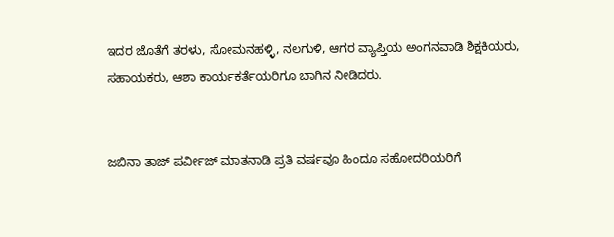ಇದರ ಜೊತೆಗೆ ತರಳು, ಸೋಮನಹಳ್ಳಿ, ನಲಗುಳಿ, ಆಗರ ವ್ಯಾಪ್ತಿಯ ಅಂಗನವಾಡಿ ಶಿಕ್ಷಕಿಯರು, ಸಹಾಯಕರು, ಆಶಾ ಕಾರ್ಯಕರ್ತೆಯರಿಗೂ ಬಾಗಿನ ನೀಡಿದರು.


ಜಬಿನಾ ತಾಜ್ ಪರ್ವೀಜ್ ಮಾತನಾಡಿ ಪ್ರತಿ ವರ್ಷವೂ ಹಿಂದೂ ಸಹೋದರಿಯರಿಗೆ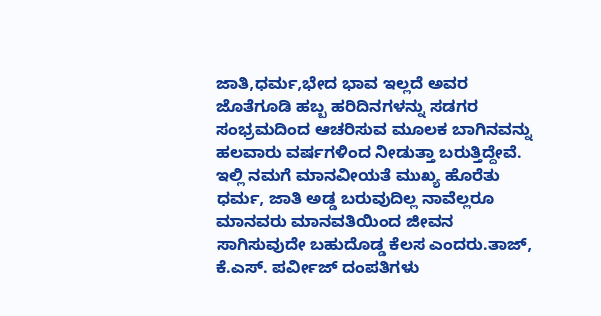ಜಾತಿ,ಧರ್ಮ,ಭೇದ ಭಾವ ಇಲ್ಲದೆ ಅವರ ಜೊತೆಗೂಡಿ ಹಬ್ಬ ಹರಿದಿನಗಳನ್ನು ಸಡಗರ ಸಂಭ್ರಮದಿಂದ ಆಚರಿಸುವ ಮೂಲಕ ಬಾಗಿನವನ್ನು ಹಲವಾರು ವರ್ಷಗಳಿಂದ ನೀಡುತ್ತಾ ಬರುತ್ತಿದ್ದೇವೆ. ಇಲ್ಲಿ ನಮಗೆ ಮಾನವೀಯತೆ ಮುಖ್ಯ ಹೊರೆತು ಧರ್ಮ, ಜಾತಿ ಅಡ್ಡ ಬರುವುದಿಲ್ಲ ನಾವೆಲ್ಲರೂ ಮಾನವರು ಮಾನವತಿಯಿಂದ ಜೀವನ ಸಾಗಿಸುವುದೇ ಬಹುದೊಡ್ಡ ಕೆಲಸ ಎಂದರು.ತಾಜ್, ಕೆ.ಎಸ್. ಪರ್ವೀಜ್ ದಂಪತಿಗಳು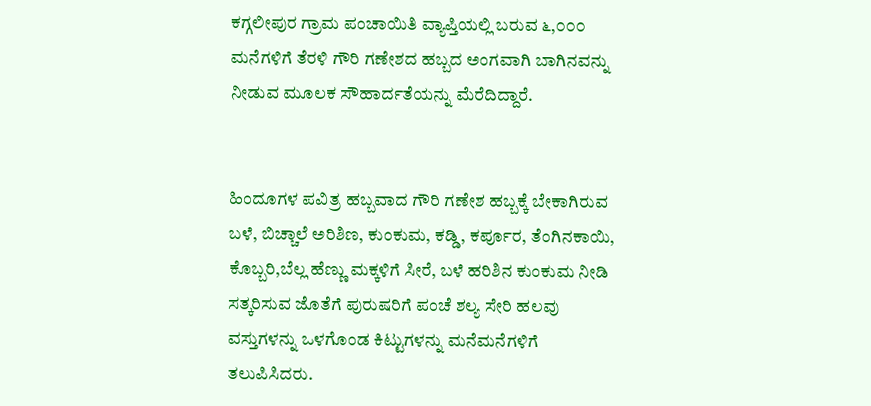ಕಗ್ಗಲೀಪುರ ಗ್ರಾಮ ಪಂಚಾಯಿತಿ ವ್ಯಾಪ್ತಿಯಲ್ಲಿ ಬರುವ ೬,೦೦೦ ಮನೆಗಳಿಗೆ ತೆರಳಿ ಗೌರಿ ಗಣೇಶದ ಹಬ್ಬದ ಅಂಗವಾಗಿ ಬಾಗಿನವನ್ನು ನೀಡುವ ಮೂಲಕ ಸೌಹಾರ್ದತೆಯನ್ನು ಮೆರೆದಿದ್ದಾರೆ.


ಹಿಂದೂಗಳ ಪವಿತ್ರ ಹಬ್ಬವಾದ ಗೌರಿ ಗಣೇಶ ಹಬ್ಬಕ್ಕೆ ಬೇಕಾಗಿರುವ ಬಳೆ, ಬಿಚ್ಚಾಲೆ ಅರಿಶಿಣ, ಕುಂಕುಮ, ಕಡ್ಡಿ, ಕರ್ಪೂರ, ತೆಂಗಿನಕಾಯಿ, ಕೊಬ್ಬರಿ,ಬೆಲ್ಲ ಹೆಣ್ಣು ಮಕ್ಕಳಿಗೆ ಸೀರೆ, ಬಳೆ ಹರಿಶಿನ ಕುಂಕುಮ ನೀಡಿ ಸತ್ಕರಿಸುವ ಜೊತೆಗೆ ಪುರುಷರಿಗೆ ಪಂಚೆ ಶಲ್ಯ ಸೇರಿ ಹಲವು ವಸ್ತುಗಳನ್ನು ಒಳಗೊಂಡ ಕಿಟ್ಟುಗಳನ್ನು ಮನೆಮನೆಗಳಿಗೆ ತಲುಪಿಸಿದರು.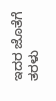ಇದರ ಜೊತೆಗೆ ತರಳು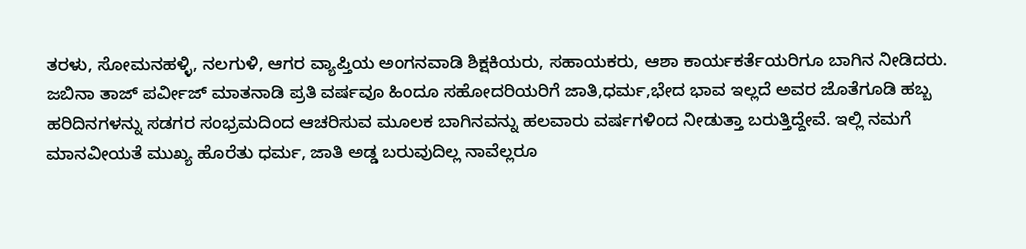ತರಳು, ಸೋಮನಹಳ್ಳಿ, ನಲಗುಳಿ, ಆಗರ ವ್ಯಾಪ್ತಿಯ ಅಂಗನವಾಡಿ ಶಿಕ್ಷಕಿಯರು, ಸಹಾಯಕರು, ಆಶಾ ಕಾರ್ಯಕರ್ತೆಯರಿಗೂ ಬಾಗಿನ ನೀಡಿದರು.
ಜಬಿನಾ ತಾಜ್ ಪರ್ವೀಜ್ ಮಾತನಾಡಿ ಪ್ರತಿ ವರ್ಷವೂ ಹಿಂದೂ ಸಹೋದರಿಯರಿಗೆ ಜಾತಿ,ಧರ್ಮ,ಭೇದ ಭಾವ ಇಲ್ಲದೆ ಅವರ ಜೊತೆಗೂಡಿ ಹಬ್ಬ ಹರಿದಿನಗಳನ್ನು ಸಡಗರ ಸಂಭ್ರಮದಿಂದ ಆಚರಿಸುವ ಮೂಲಕ ಬಾಗಿನವನ್ನು ಹಲವಾರು ವರ್ಷಗಳಿಂದ ನೀಡುತ್ತಾ ಬರುತ್ತಿದ್ದೇವೆ. ಇಲ್ಲಿ ನಮಗೆ ಮಾನವೀಯತೆ ಮುಖ್ಯ ಹೊರೆತು ಧರ್ಮ, ಜಾತಿ ಅಡ್ಡ ಬರುವುದಿಲ್ಲ ನಾವೆಲ್ಲರೂ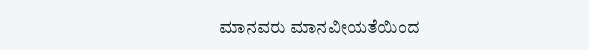ಮಾನವರು ಮಾನವೀಯತೆಯಿಂದ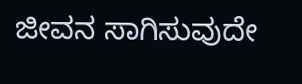ಜೀವನ ಸಾಗಿಸುವುದೇ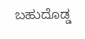ಬಹುದೊಡ್ಡ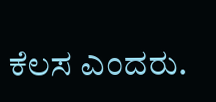ಕೆಲಸ ಎಂದರು.